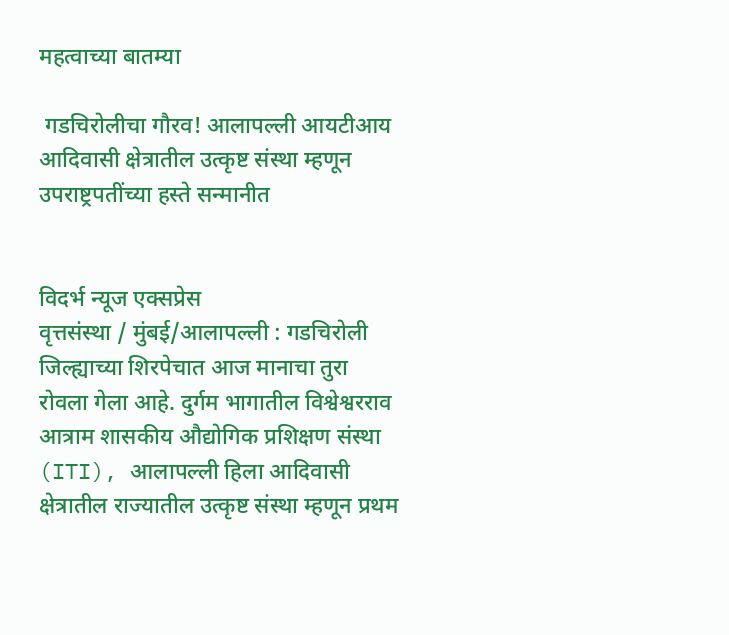महत्वाच्या बातम्या

 गडचिरोलीचा गौरव! आलापल्ली आयटीआय आदिवासी क्षेत्रातील उत्कृष्ट संस्था म्हणून उपराष्ट्रपतींच्या हस्ते सन्मानीत


विदर्भ न्यूज एक्सप्रेस
वृत्तसंस्था / मुंबई/आलापल्ली : गडचिरोली जिल्ह्याच्या शिरपेचात आज मानाचा तुरा रोवला गेला आहे. दुर्गम भागातील विश्वेश्वरराव आत्राम शासकीय औद्योगिक प्रशिक्षण संस्था (ITI), आलापल्ली हिला आदिवासी क्षेत्रातील राज्यातील उत्कृष्ट संस्था म्हणून प्रथम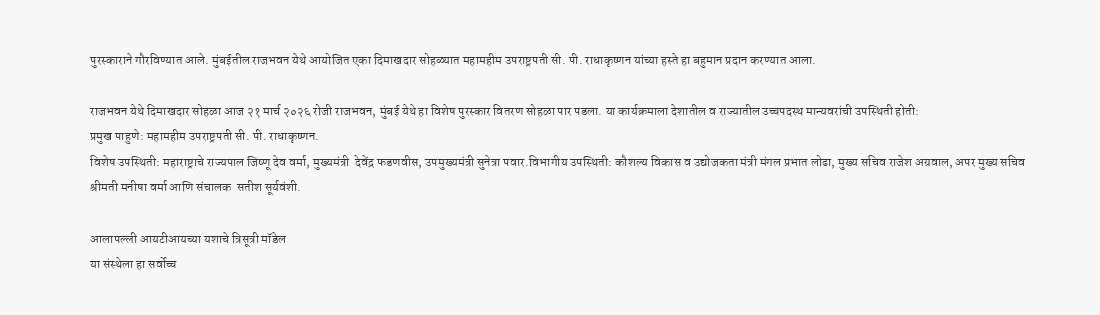पुरस्काराने गौरविण्यात आले. मुंबईतील राजभवन येथे आयोजित एका दिमाखदार सोहळ्यात महामहीम उपराष्ट्रपती सी. पी. राधाकृष्णन यांच्या हस्ते हा बहुमान प्रदान करण्यात आला.

राजभवन येथे दिमाखदार सोहळा आज २१ मार्च २०२६ रोजी राजभवन, मुंबई येथे हा विशेष पुरस्कार वितरण सोहळा पार पडला. या कार्यक्रमाला देशातील व राज्यातील उच्चपदस्थ मान्यवरांची उपस्थिती होती:
प्रमुख पाहुणे: महामहीम उपराष्ट्रपती सी. पी. राधाकृष्णन.
विशेष उपस्थिती: महाराष्ट्राचे राज्यपाल जिष्णू देव वर्मा, मुख्यमंत्री  देवेंद्र फडणवीस, उपमुख्यमंत्री सुनेत्रा पवार.विभागीय उपस्थिती: कौशल्य विकास व उद्योजकता मंत्री मंगल प्रभात लोढा, मुख्य सचिव राजेश अग्रवाल, अपर मुख्य सचिव श्रीमती मनीषा वर्मा आणि संचालक  सतीश सूर्यवंशी.

आलापल्ली आयटीआयच्या यशाचे त्रिसूत्री मॉडेल
या संस्थेला हा सर्वोच्च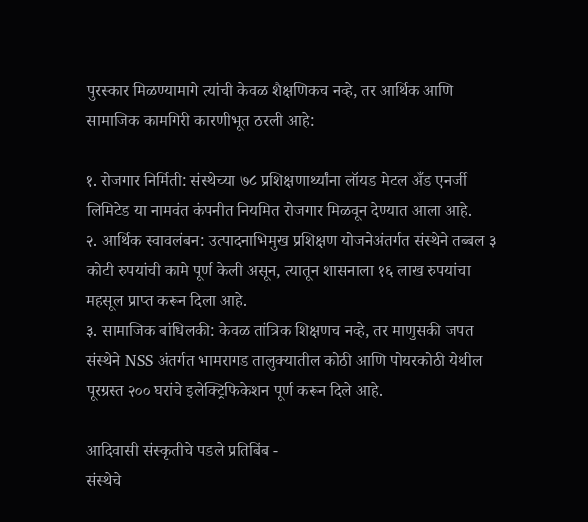पुरस्कार मिळण्यामागे त्यांची केवळ शैक्षणिकच नव्हे, तर आर्थिक आणि सामाजिक कामगिरी कारणीभूत ठरली आहे:

१. रोजगार निर्मिती: संस्थेच्या ७८ प्रशिक्षणार्थ्यांना लॉयड मेटल अँड एनर्जी लिमिटेड या नामवंत कंपनीत नियमित रोजगार मिळवून देण्यात आला आहे.
२. आर्थिक स्वावलंबन: उत्पादनाभिमुख प्रशिक्षण योजनेअंतर्गत संस्थेने तब्बल ३ कोटी रुपयांची कामे पूर्ण केली असून, त्यातून शासनाला १६ लाख रुपयांचा महसूल प्राप्त करून दिला आहे.
३. सामाजिक बांधिलकी: केवळ तांत्रिक शिक्षणच नव्हे, तर माणुसकी जपत संस्थेने NSS अंतर्गत भामरागड तालुक्यातील कोठी आणि पोयरकोठी येथील पूरग्रस्त २०० घरांचे इलेक्ट्रिफिकेशन पूर्ण करून दिले आहे.

आदिवासी संस्कृतीचे पडले प्रतिबिंब -
संस्थेचे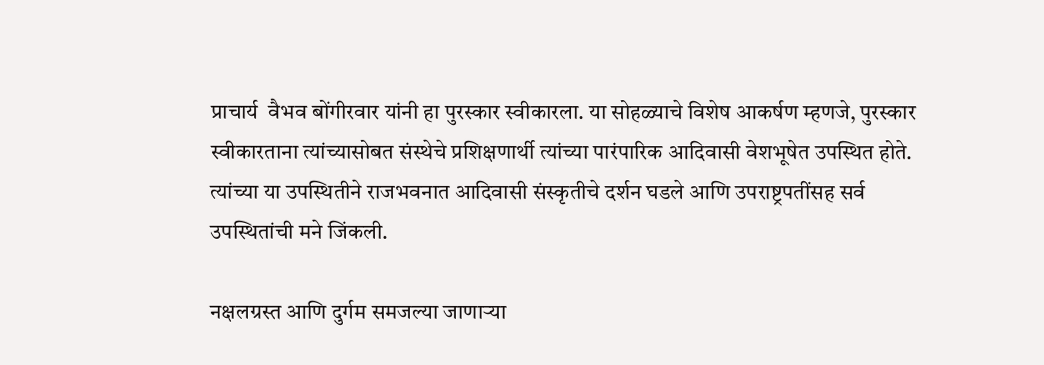प्राचार्य  वैभव बोंगीरवार यांनी हा पुरस्कार स्वीकारला. या सोहळ्याचे विशेष आकर्षण म्हणजे, पुरस्कार स्वीकारताना त्यांच्यासोबत संस्थेचे प्रशिक्षणार्थी त्यांच्या पारंपारिक आदिवासी वेशभूषेत उपस्थित होते. त्यांच्या या उपस्थितीने राजभवनात आदिवासी संस्कृतीचे दर्शन घडले आणि उपराष्ट्रपतींसह सर्व उपस्थितांची मने जिंकली.

नक्षलग्रस्त आणि दुर्गम समजल्या जाणाऱ्या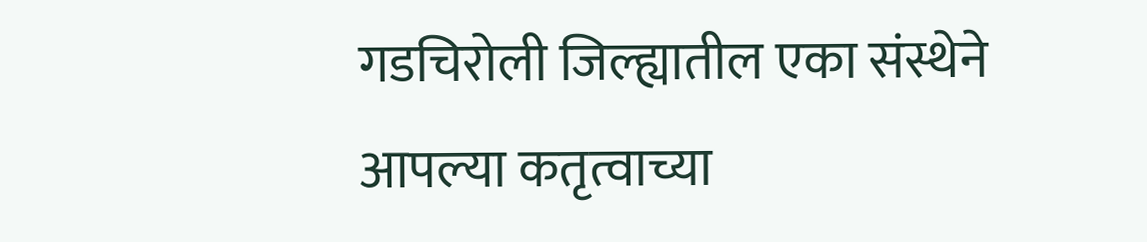गडचिरोली जिल्ह्यातील एका संस्थेने आपल्या कतृत्वाच्या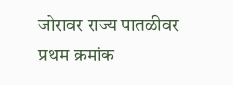जोरावर राज्य पातळीवर प्रथम क्रमांक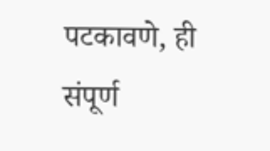पटकावणे, ही संपूर्ण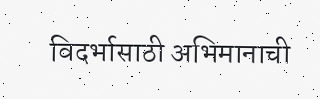विदर्भासाठी अभिमानाची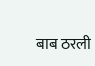बाब ठरली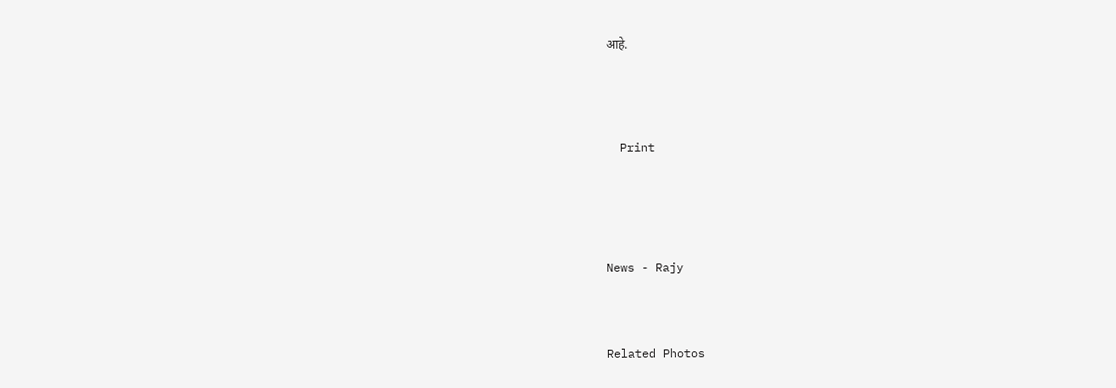आहे.





  Print






News - Rajy




Related Photos